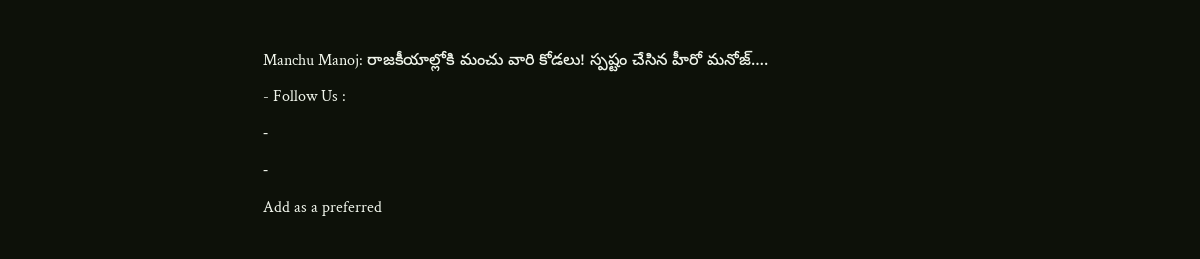Manchu Manoj: రాజకీయాల్లోకి మంచు వారి కోడలు! స్పష్టం చేసిన హీరో మనోజ్….
- Follow Us :
-
-
Add as a preferred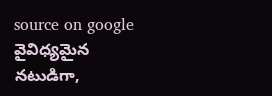source on google
వైవిధ్యమైన నటుడిగా,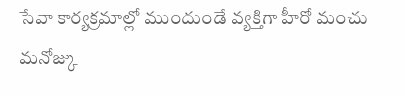సేవా కార్యక్రమాల్లో ముందుండే వ్యక్తిగా హీరో మంచు మనోజ్కు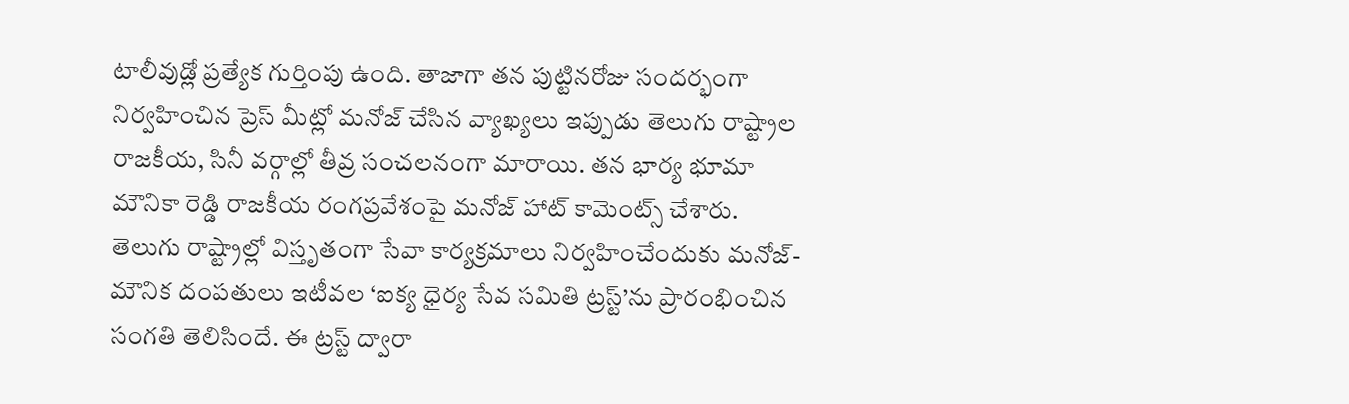టాలీవుడ్లో ప్రత్యేక గుర్తింపు ఉంది. తాజాగా తన పుట్టినరోజు సందర్భంగా నిర్వహించిన ప్రెస్ మీట్లో మనోజ్ చేసిన వ్యాఖ్యలు ఇప్పుడు తెలుగు రాష్ట్రాల రాజకీయ, సినీ వర్గాల్లో తీవ్ర సంచలనంగా మారాయి. తన భార్య భూమా మౌనికా రెడ్డి రాజకీయ రంగప్రవేశంపై మనోజ్ హాట్ కామెంట్స్ చేశారు. తెలుగు రాష్ట్రాల్లో విస్తృతంగా సేవా కార్యక్రమాలు నిర్వహించేందుకు మనోజ్-మౌనిక దంపతులు ఇటీవల ‘ఐక్య ధైర్య సేవ సమితి ట్రస్ట్’ను ప్రారంభించిన సంగతి తెలిసిందే. ఈ ట్రస్ట్ ద్వారా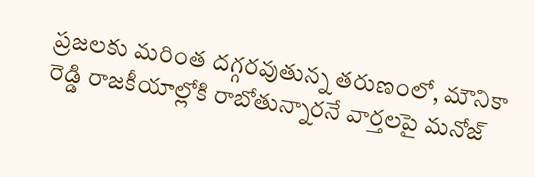ప్రజలకు మరింత దగ్గరవుతున్న తరుణంలో, మౌనికా రెడ్డి రాజకీయాల్లోకి రాబోతున్నారనే వార్తలపై మనోజ్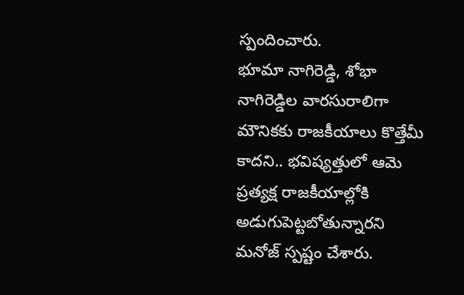స్పందించారు.
భూమా నాగిరెడ్డి, శోభా నాగిరెడ్డిల వారసురాలిగా మౌనికకు రాజకీయాలు కొత్తేమీ కాదని.. భవిష్యత్తులో ఆమె ప్రత్యక్ష రాజకీయాల్లోకి అడుగుపెట్టబోతున్నారని మనోజ్ స్పష్టం చేశారు.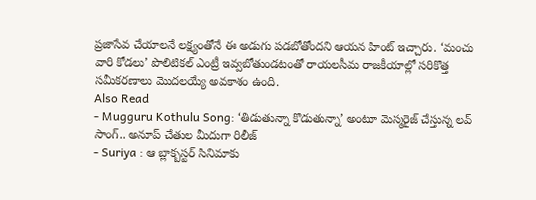ప్రజాసేవ చేయాలనే లక్ష్యంతోనే ఈ అడుగు పడబోతోందని ఆయన హింట్ ఇచ్చారు. ‘మంచు వారి కోడలు’ పొలిటికల్ ఎంట్రీ ఇవ్వబోతుండటంతో రాయలసీమ రాజకీయాల్లో సరికొత్త సమీకరణాలు మొదలయ్యే అవకాశం ఉంది.
Also Read
- Mugguru Kothulu Song: ‘తిడుతున్నా కొడుతున్నా’ అంటూ మెస్మరైజ్ చేస్తున్న లవ్ సాంగ్.. అనూప్ చేతుల మీదుగా రిలీజ్
- Suriya : ఆ బ్లాక్బస్టర్ సినిమాకు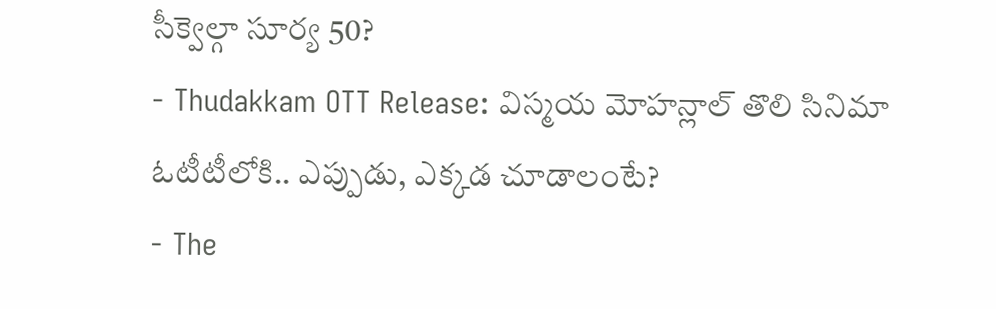సీక్వెల్గా సూర్య 50?
- Thudakkam OTT Release: విస్మయ మోహన్లాల్ తొలి సినిమా ఓటీటీలోకి.. ఎప్పుడు, ఎక్కడ చూడాలంటే?
- The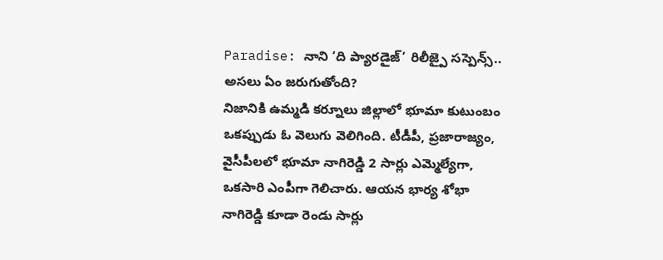Paradise: నాని ‘ది ప్యారడైజ్’ రిలీజ్పై సస్పెన్స్.. అసలు ఏం జరుగుతోంది?
నిజానికి ఉమ్మడి కర్నూలు జిల్లాలో భూమా కుటుంబం ఒకప్పుడు ఓ వెలుగు వెలిగింది. టీడీపీ, ప్రజారాజ్యం, వైసీపీలలో భూమా నాగిరెడ్డి 2 సార్లు ఎమ్మెల్యేగా, ఒకసారి ఎంపీగా గెలిచారు. ఆయన భార్య శోభా నాగిరెడ్డి కూడా రెండు సార్లు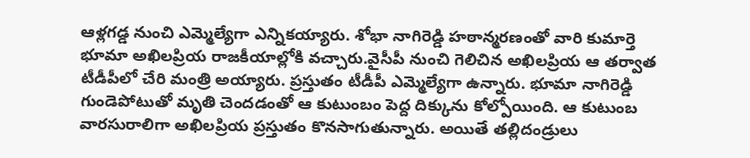ఆళ్లగడ్డ నుంచి ఎమ్మెల్యేగా ఎన్నికయ్యారు. శోభా నాగిరెడ్డి హఠాన్మరణంతో వారి కుమార్తె భూమా అఖిలప్రియ రాజకీయాల్లోకి వచ్చారు.వైసీపీ నుంచి గెలిచిన అఖిలప్రియ ఆ తర్వాత టీడీపీలో చేరి మంత్రి అయ్యారు. ప్రస్తుతం టీడీపీ ఎమ్మెల్యేగా ఉన్నారు. భూమా నాగిరెడ్డి గుండెపోటుతో మృతి చెందడంతో ఆ కుటుంబం పెద్ద దిక్కును కోల్పోయింది. ఆ కుటుంబ వారసురాలిగా అఖిలప్రియ ప్రస్తుతం కొనసాగుతున్నారు. అయితే తల్లిదండ్రులు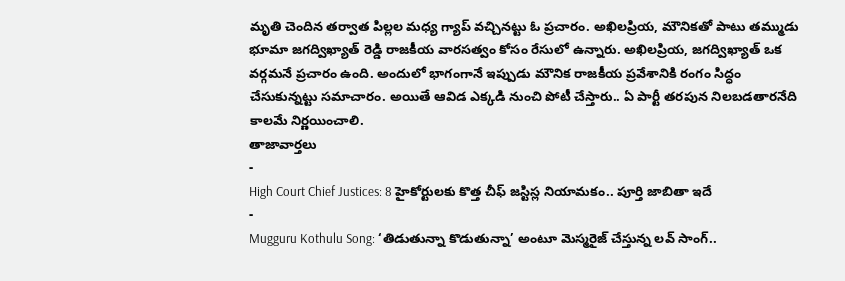మృతి చెందిన తర్వాత పిల్లల మధ్య గ్యాప్ వచ్చినట్టు ఓ ప్రచారం. అఖిలప్రియ, మౌనికతో పాటు తమ్ముడు భూమా జగద్విఖ్యాత్ రెడ్డి రాజకీయ వారసత్వం కోసం రేసులో ఉన్నారు. అఖిలప్రియ, జగద్విఖ్యాత్ ఒక వర్గమనే ప్రచారం ఉంది. అందులో భాగంగానే ఇప్పుడు మౌనిక రాజకీయ ప్రవేశానికి రంగం సిద్ధం చేసుకున్నట్టు సమాచారం. అయితే ఆవిడ ఎక్కడి నుంచి పోటీ చేస్తారు.. ఏ పార్టీ తరపున నిలబడతారనేది కాలమే నిర్ణయించాలి.
తాజావార్తలు
-
High Court Chief Justices: 8 హైకోర్టులకు కొత్త చీఫ్ జస్టిస్ల నియామకం.. పూర్తి జాబితా ఇదే
-
Mugguru Kothulu Song: ‘తిడుతున్నా కొడుతున్నా’ అంటూ మెస్మరైజ్ చేస్తున్న లవ్ సాంగ్..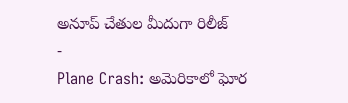అనూప్ చేతుల మీదుగా రిలీజ్
-
Plane Crash: అమెరికాలో ఘోర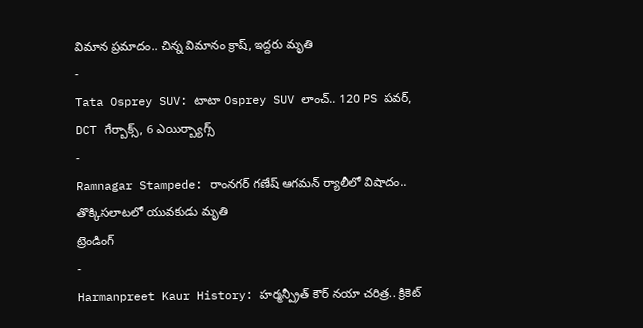విమాన ప్రమాదం.. చిన్న విమానం క్రాష్, ఇద్దరు మృతి
-
Tata Osprey SUV: టాటా Osprey SUV లాంచ్.. 120 PS పవర్, DCT గేర్బాక్స్, 6 ఎయిర్బ్యాగ్స్
-
Ramnagar Stampede: రాంనగర్ గణేష్ ఆగమన్ ర్యాలీలో విషాదం.. తొక్కిసలాటలో యువకుడు మృతి
ట్రెండింగ్
-
Harmanpreet Kaur History: హర్మన్ప్రీత్ కౌర్ నయా చరిత్ర.. క్రికెట్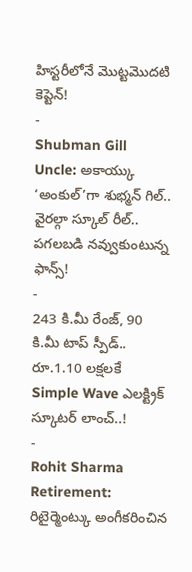హిస్టరీలోనే మొట్టమొదటి కెప్టెన్!
-
Shubman Gill Uncle: అకాయ్కు ‘అంకుల్’గా శుభ్మన్ గిల్.. వైరల్గా స్కూల్ రీల్.. పగలబడి నవ్వుకుంటున్న ఫాన్స్!
-
243 కి.మీ రేంజ్, 90 కి.మీ టాప్ స్పీడ్.. రూ.1.10 లక్షలకే Simple Wave ఎలక్ట్రిక్ స్కూటర్ లాంచ్..!
-
Rohit Sharma Retirement: రిటైర్మెంట్కు అంగీకరించిన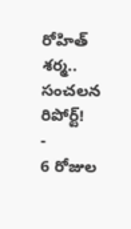రోహిత్ శర్మ.. సంచలన రిపోర్ట్!
-
6 రోజుల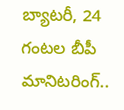బ్యాటరీ, 24 గంటల బీపీ మానిటరింగ్..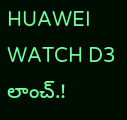HUAWEI WATCH D3 లాంచ్.!